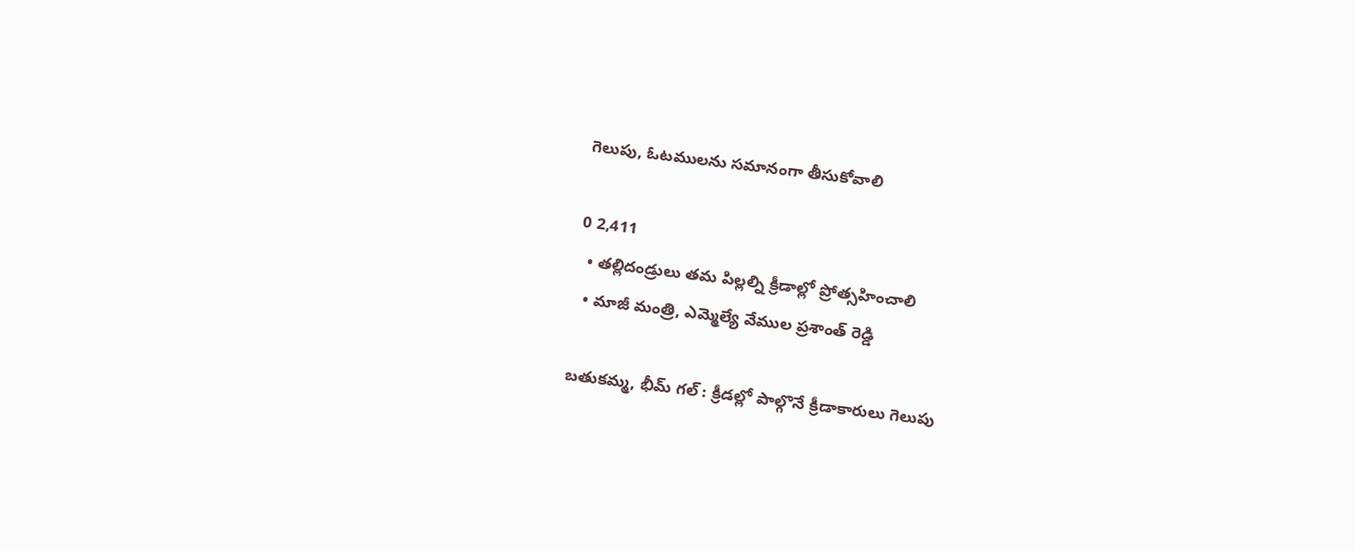గెలుపు, ఓటములను సమానంగా తీసుకోవాలి

0 2,411
  • తల్లిదండ్రులు తమ పిల్లల్ని క్రీడాల్లో ప్రోత్సహించాలి
  • మాజీ మంత్రి, ఎమ్మెల్యే వేముల ప్రశాంత్ రెడ్డి

బతుకమ్మ, భీమ్ గల్ : క్రీడల్లో పాల్గొనే క్రీడాకారులు గెలుపు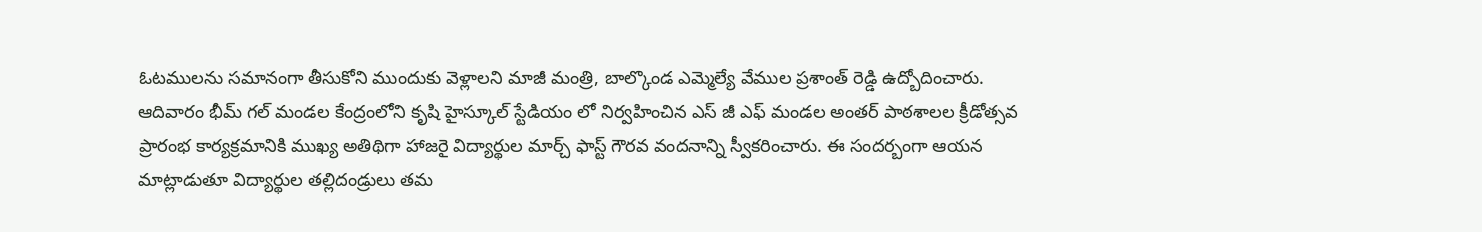ఓటములను సమానంగా తీసుకోని ముందుకు వెళ్లాలని మాజీ మంత్రి, బాల్కొండ ఎమ్మెల్యే వేముల ప్రశాంత్ రెడ్డి ఉద్బోదించారు. ఆదివారం భీమ్ గల్ మండల కేంద్రంలోని కృషి హైస్కూల్ స్టేడియం లో నిర్వహించిన ఎస్ జీ ఎఫ్ మండల అంతర్ పాఠశాలల క్రీడోత్సవ ప్రారంభ కార్యక్రమానికి ముఖ్య అతిథిగా హాజరై విద్యార్థుల మార్చ్ ఫాస్ట్ గౌరవ వందనాన్ని స్వీకరించారు. ఈ సందర్బంగా ఆయన మాట్లాడుతూ విద్యార్థుల తల్లిదండ్రులు తమ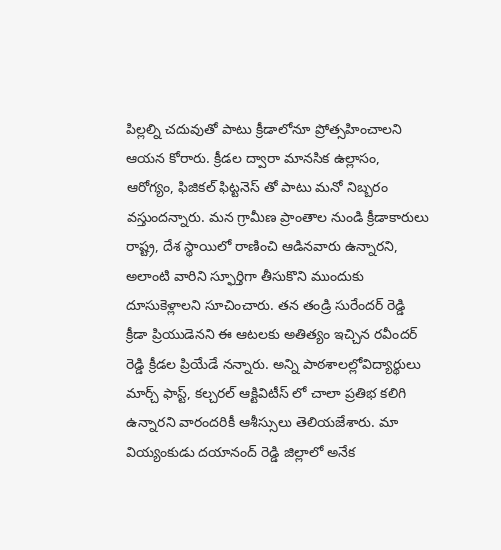పిల్లల్ని చదువుతో పాటు క్రీడాలోనూ ప్రోత్సహించాలని ఆయన కోరారు. క్రీడల ద్వారా మానసిక ఉల్లాసం, ఆరోగ్యం, ఫిజికల్ ఫిట్టనెస్ తో పాటు మనో నిబ్బరం వస్తుందన్నారు. మన గ్రామీణ ప్రాంతాల నుండి క్రీడాకారులు రాష్ట్ర, దేశ స్థాయిలో రాణించి ఆడినవారు ఉన్నారని, అలాంటి వారిని స్ఫూర్తిగా తీసుకొని ముందుకు దూసుకెళ్లాలని సూచించారు. తన తండ్రి సురేందర్ రెడ్డి క్రీడా ప్రియుడెనని ఈ ఆటలకు అతిత్యం ఇచ్చిన రవీందర్ రెడ్డి క్రీడల ప్రియేడే నన్నారు. అన్ని పాఠశాలల్లోవిద్యార్థులు మార్చ్ ఫాస్ట్, కల్చరల్ ఆక్టివిటీస్ లో చాలా ప్రతిభ కలిగి ఉన్నారని వారందరికీ ఆశీస్సులు తెలియజేశారు. మా వియ్యంకుడు దయానంద్ రెడ్డి జిల్లాలో అనేక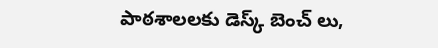పాఠశాలలకు డెస్క్ బెంచ్ లు,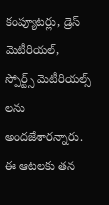కంప్యూటర్లు, డ్రెస్ మెటీరియల్, స్పోర్ట్స్ మెటీరియల్స్ లను అందజేశారన్నారు. ఈ ఆటలకు తన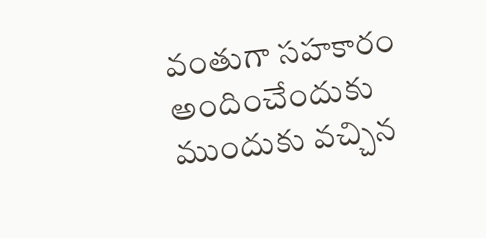వంతుగా సహకారం అందించేందుకు ముందుకు వచ్చిన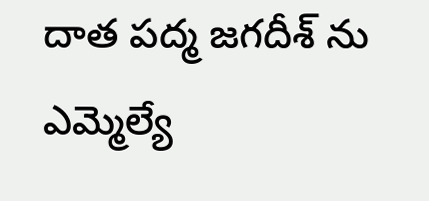దాత పద్మ జగదీశ్ ను ఎమ్మెల్యే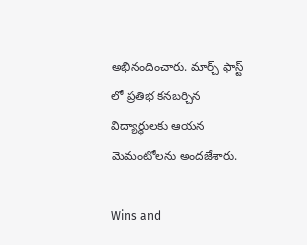అభినందించారు. మార్చ్ ఫాస్ట్ లో ప్రతిభ కనబర్చిన విద్యార్థులకు ఆయన మెమంటోలను అందజేశారు.

Wins and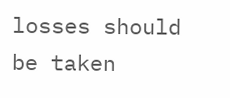losses should be taken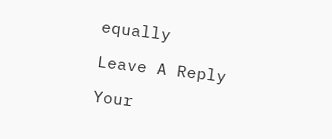equally

Leave A Reply

Your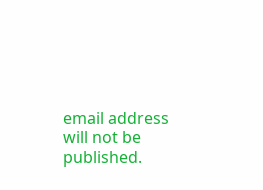email address will not be published.